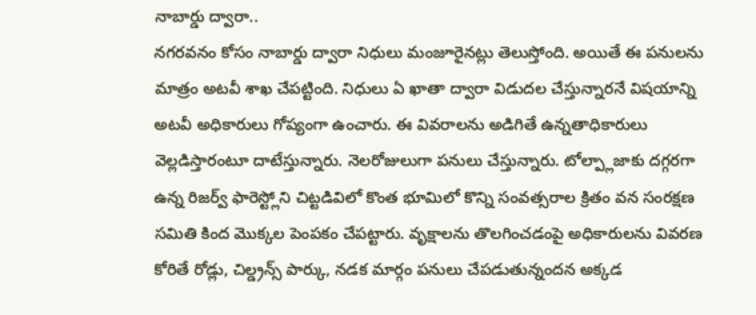నాబార్డు ద్వారా..
నగరవనం కోసం నాబార్డు ద్వారా నిధులు మంజూరైనట్లు తెలుస్తోంది. అయితే ఈ పనులను మాత్రం అటవీ శాఖ చేపట్టింది. నిధులు ఏ ఖాతా ద్వారా విడుదల చేస్తున్నారనే విషయాన్ని అటవీ అధికారులు గోప్యంగా ఉంచారు. ఈ వివరాలను అడిగితే ఉన్నతాధికారులు వెల్లడిస్తారంటూ దాటేస్తున్నారు. నెలరోజులుగా పనులు చేస్తున్నారు. టోల్ప్లాజాకు దగ్గరగా ఉన్న రిజర్వ్ ఫారెస్ట్లోని చిట్టడివిలో కొంత భూమిలో కొన్ని సంవత్సరాల క్రితం వన సంరక్షణ సమితి కింద మొక్కల పెంపకం చేపట్టారు. వృక్షాలను తొలగించడంపై అధికారులను వివరణ కోరితే రోడ్లు, చిల్డ్రన్స్ పార్కు, నడక మార్గం పనులు చేపడుతున్నందన అక్కడ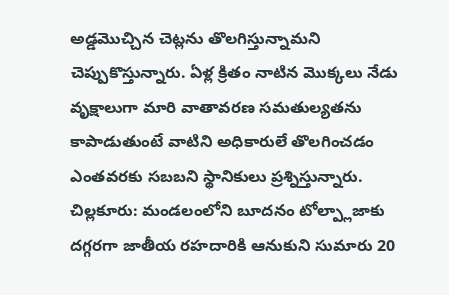అడ్డమొచ్చిన చెట్లను తొలగిస్తున్నామని చెప్పుకొస్తున్నారు. ఏళ్ల క్రితం నాటిన మొక్కలు నేడు వృక్షాలుగా మారి వాతావరణ సమతుల్యతను కాపాడుతుంటే వాటిని అధికారులే తొలగించడం ఎంతవరకు సబబని స్థానికులు ప్రశ్నిస్తున్నారు.
చిల్లకూరు: మండలంలోని బూదనం టోల్ప్లాజాకు దగ్గరగా జాతీయ రహదారికి ఆనుకుని సుమారు 20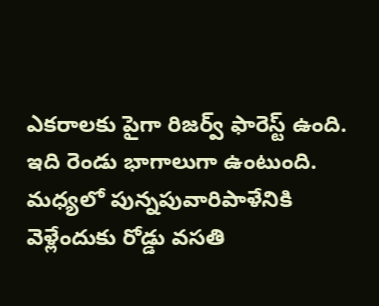ఎకరాలకు పైగా రిజర్వ్ ఫారెస్ట్ ఉంది. ఇది రెండు భాగాలుగా ఉంటుంది. మధ్యలో పున్నపువారిపాళేనికి వెళ్లేందుకు రోడ్డు వసతి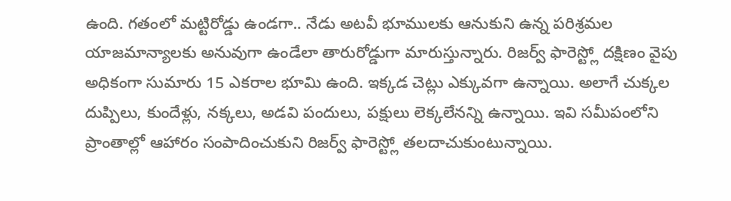ఉంది. గతంలో మట్టిరోడ్డు ఉండగా.. నేడు అటవీ భూములకు ఆనుకుని ఉన్న పరిశ్రమల యాజమాన్యాలకు అనువుగా ఉండేలా తారురోడ్డుగా మారుస్తున్నారు. రిజర్వ్ ఫారెస్ట్లో దక్షిణం వైపు అధికంగా సుమారు 15 ఎకరాల భూమి ఉంది. ఇక్కడ చెట్లు ఎక్కువగా ఉన్నాయి. అలాగే చుక్కల దుప్పిలు, కుందేళ్లు, నక్కలు, అడవి పందులు, పక్షులు లెక్కలేనన్ని ఉన్నాయి. ఇవి సమీపంలోని ప్రాంతాల్లో ఆహారం సంపాదించుకుని రిజర్వ్ ఫారెస్ట్లో తలదాచుకుంటున్నాయి.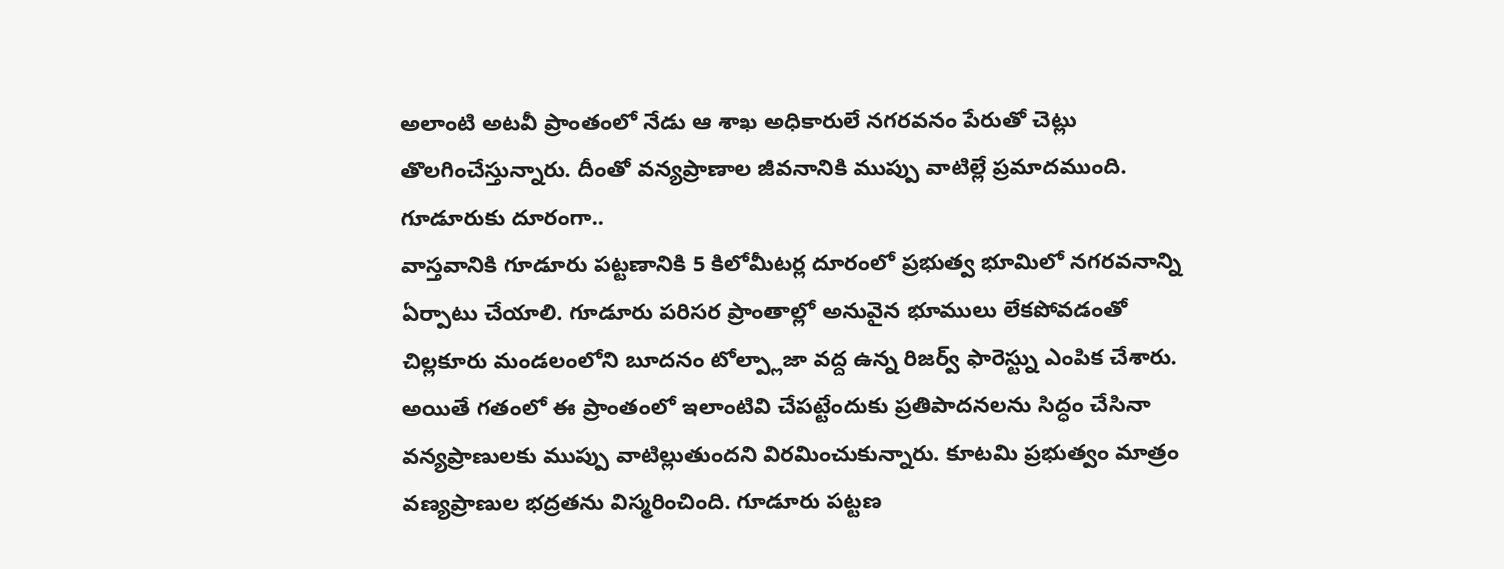అలాంటి అటవీ ప్రాంతంలో నేడు ఆ శాఖ అధికారులే నగరవనం పేరుతో చెట్లు తొలగించేస్తున్నారు. దీంతో వన్యప్రాణాల జీవనానికి ముప్పు వాటిల్లే ప్రమాదముంది.
గూడూరుకు దూరంగా..
వాస్తవానికి గూడూరు పట్టణానికి 5 కిలోమీటర్ల దూరంలో ప్రభుత్వ భూమిలో నగరవనాన్ని ఏర్పాటు చేయాలి. గూడూరు పరిసర ప్రాంతాల్లో అనువైన భూములు లేకపోవడంతో చిల్లకూరు మండలంలోని బూదనం టోల్ప్లాజా వద్ద ఉన్న రిజర్వ్ ఫారెస్ట్ను ఎంపిక చేశారు. అయితే గతంలో ఈ ప్రాంతంలో ఇలాంటివి చేపట్టేందుకు ప్రతిపాదనలను సిద్ధం చేసినా వన్యప్రాణులకు ముప్పు వాటిల్లుతుందని విరమించుకున్నారు. కూటమి ప్రభుత్వం మాత్రం వణ్యప్రాణుల భద్రతను విస్మరించింది. గూడూరు పట్టణ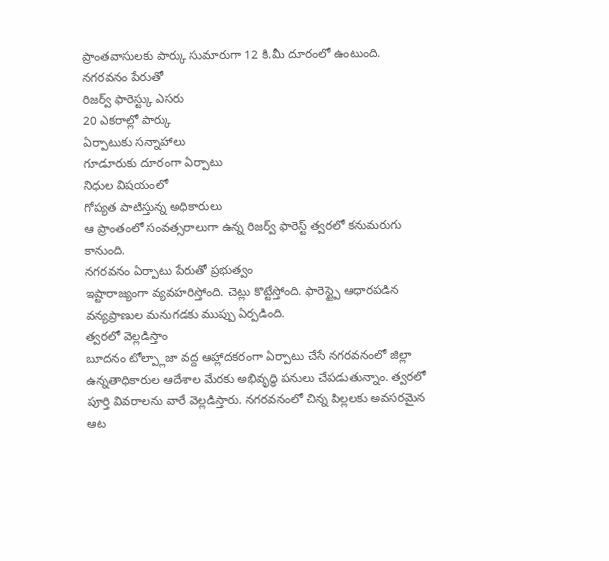ప్రాంతవాసులకు పార్కు సుమారుగా 12 కి.మీ దూరంలో ఉంటుంది.
నగరవనం పేరుతో
రిజర్వ్ ఫారెస్ట్కు ఎసరు
20 ఎకరాల్లో పార్కు
ఏర్పాటుకు సన్నాహాలు
గూడూరుకు దూరంగా ఏర్పాటు
నిధుల విషయంలో
గోప్యత పాటిస్తున్న అధికారులు
ఆ ప్రాంతంలో సంవత్సరాలుగా ఉన్న రిజర్వ్ ఫారెస్ట్ త్వరలో కనుమరుగు కానుంది.
నగరవనం ఏర్పాటు పేరుతో ప్రభుత్వం
ఇష్టారాజ్యంగా వ్యవహరిస్తోంది. చెట్లు కొట్టేస్తోంది. ఫారెస్ట్పై ఆధారపడిన వన్యప్రాణుల మనుగడకు ముప్పు ఏర్పడింది.
త్వరలో వెల్లడిస్తాం
బూదనం టోల్ప్లాజా వద్ద ఆహ్లాదకరంగా ఏర్పాటు చేసే నగరవనంలో జిల్లా ఉన్నతాధికారుల ఆదేశాల మేరకు అభివృద్ధి పనులు చేపడుతున్నాం. త్వరలో పూర్తి వివరాలను వారే వెల్లడిస్తారు. నగరవనంలో చిన్న పిల్లలకు అవసరమైన ఆట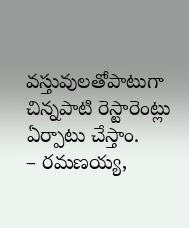వస్తువులతోపాటుగా చిన్నపాటి రెస్టారెంట్లు ఏర్పాటు చేస్తాం.
– రమణయ్య,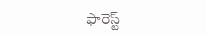ఫారెస్ట్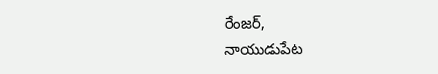రేంజర్,
నాయుడుపేట